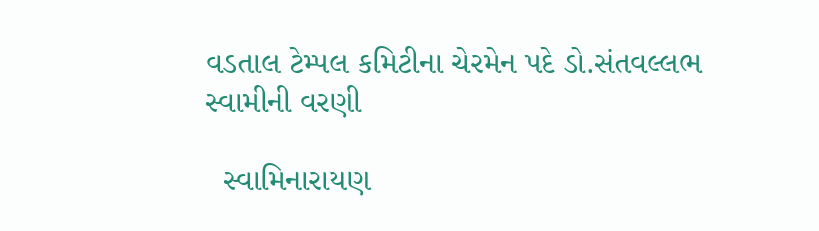વડતાલ ટેમ્પલ કમિટીના ચેરમેન પદે ડો.સંતવલ્લભ સ્વામીની વરણી

  સ્વામિનારાયણ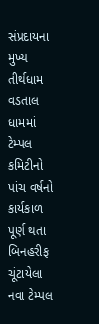સંપ્રદાયના મુખ્ય તીર્થધામ વડતાલ ધામમાં ટેમ્પલ કમિટીનો પાંચ વર્ષનો કાર્યકાળ પૂર્ણ થતા બિનહરીફ ચૂંટાયેલા નવા ટેમ્પલ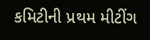કમિટીની પ્રથમ મીટીંગ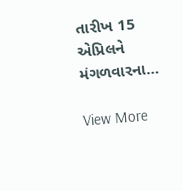તારીખ 15 એપ્રિલને મંગળવારના…

View More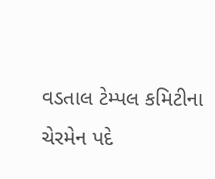વડતાલ ટેમ્પલ કમિટીના ચેરમેન પદે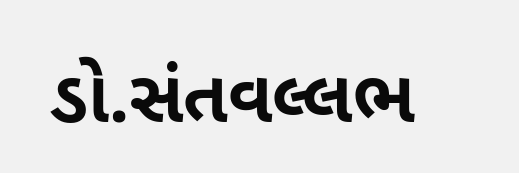ડો.સંતવલ્લભ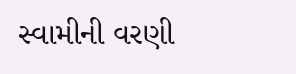સ્વામીની વરણી